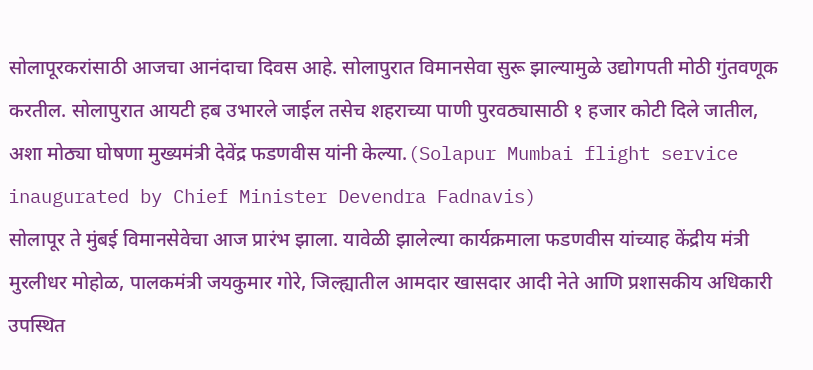सोलापूरकरांसाठी आजचा आनंदाचा दिवस आहे. सोलापुरात विमानसेवा सुरू झाल्यामुळे उद्योगपती मोठी गुंतवणूक करतील. सोलापुरात आयटी हब उभारले जाईल तसेच शहराच्या पाणी पुरवठ्यासाठी १ हजार कोटी दिले जातील, अशा मोठ्या घोषणा मुख्यमंत्री देवेंद्र फडणवीस यांनी केल्या.(Solapur Mumbai flight service inaugurated by Chief Minister Devendra Fadnavis)
सोलापूर ते मुंबई विमानसेवेचा आज प्रारंभ झाला. यावेळी झालेल्या कार्यक्रमाला फडणवीस यांच्याह केंद्रीय मंत्री मुरलीधर मोहोळ, पालकमंत्री जयकुमार गोरे, जिल्ह्यातील आमदार खासदार आदी नेते आणि प्रशासकीय अधिकारी उपस्थित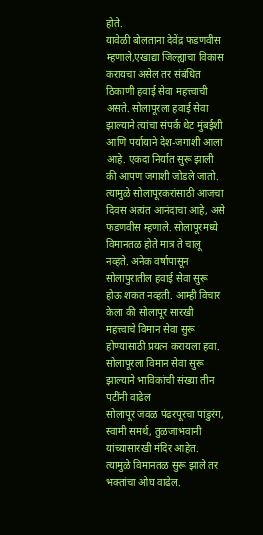होते.
यावेळी बोलताना देवेंद्र फडणवीस म्हणाले,एखाद्या जिल्ह्याचा विकास करायचा असेल तर संबंधित ठिकाणी हवाई सेवा महत्त्वाची असते. सोलापूरला हवाई सेवा झाल्याने त्यांचा संपर्क थेट मुंबईशी आणि पर्यायाने देश-जगाशी आला आहे. एकदा निर्यात सुरू झाली की आपण जगाशी जोडले जातो. त्यामुळे सोलापूरकरांसाठी आजचा दिवस अत्यंत आनंदाचा आहे, असे फडणवीस म्हणाले. सोलापूरमध्ये विमानतळ होते मात्र ते चालू नव्हते. अनेक वर्षापासून सोलापुरातील हवाई सेवा सुरू होऊ शकत नव्हती. आम्ही विचार केला की सोलापूर सारखी महत्त्वाचे विमान सेवा सुरू होण्यासाठी प्रयत्न करायला हवा.
सोलापूरला विमान सेवा सुरू झाल्याने भाविकांची संख्या तीन पटींनी वाढेल
सोलापूर जवळ पंढरपूरचा पांडुरंग, स्वामी समर्थ, तुळजाभवानी यांच्यासारखी मंदिर आहेत. त्यामुळे विमानतळ सुरू झाले तर भक्तांचा ओघ वाढेल.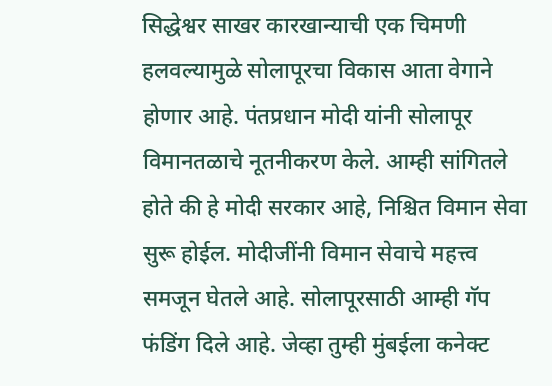सिद्धेश्वर साखर कारखान्याची एक चिमणी हलवल्यामुळे सोलापूरचा विकास आता वेगाने होणार आहे. पंतप्रधान मोदी यांनी सोलापूर विमानतळाचे नूतनीकरण केले. आम्ही सांगितले होते की हे मोदी सरकार आहे, निश्चित विमान सेवा सुरू होईल. मोदीजींनी विमान सेवाचे महत्त्व समजून घेतले आहे. सोलापूरसाठी आम्ही गॅप फंडिंग दिले आहे. जेव्हा तुम्ही मुंबईला कनेक्ट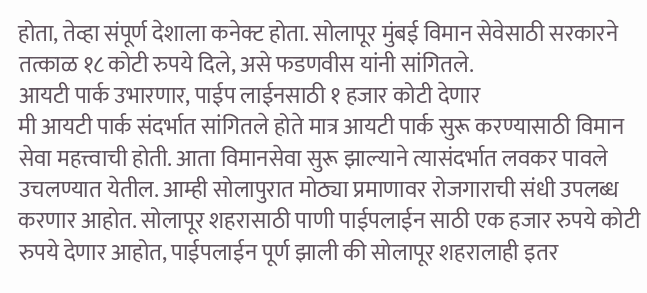होता, तेव्हा संपूर्ण देशाला कनेक्ट होता. सोलापूर मुंबई विमान सेवेसाठी सरकारने तत्काळ १८ कोटी रुपये दिले, असे फडणवीस यांनी सांगितले.
आयटी पार्क उभारणार, पाईप लाईनसाठी १ हजार कोटी देणार
मी आयटी पार्क संदर्भात सांगितले होते मात्र आयटी पार्क सुरू करण्यासाठी विमान सेवा महत्त्वाची होती. आता विमानसेवा सुरू झाल्याने त्यासंदर्भात लवकर पावले उचलण्यात येतील. आम्ही सोलापुरात मोठ्या प्रमाणावर रोजगाराची संधी उपलब्ध करणार आहोत. सोलापूर शहरासाठी पाणी पाईपलाईन साठी एक हजार रुपये कोटी रुपये देणार आहोत, पाईपलाईन पूर्ण झाली की सोलापूर शहरालाही इतर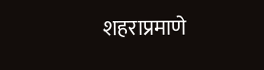शहराप्रमाणे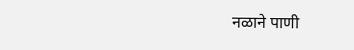नळाने पाणी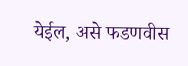येईल, असे फडणवीस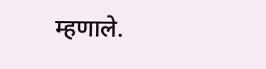म्हणाले.